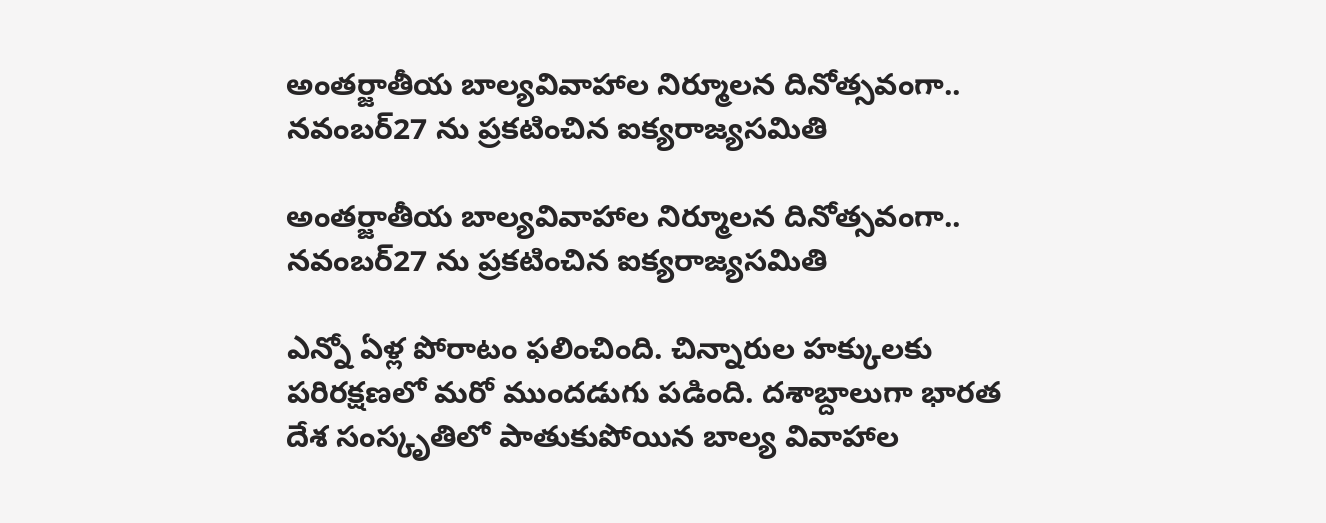అంతర్జాతీయ బాల్యవివాహాల నిర్మూలన దినోత్సవంగా.. నవంబర్27 ను ప్రకటించిన ఐక్యరాజ్యసమితి

అంతర్జాతీయ బాల్యవివాహాల నిర్మూలన దినోత్సవంగా.. నవంబర్27 ను ప్రకటించిన ఐక్యరాజ్యసమితి

ఎన్నో ఏళ్ల పోరాటం ఫలించింది. చిన్నారుల హక్కులకు పరిరక్షణలో మరో ముందడుగు పడింది. దశాబ్దాలుగా భారత దేశ సంస్కృతిలో పాతుకుపోయిన బాల్య వివాహాల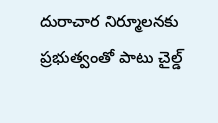దురాచార నిర్మూలనకు ప్రభుత్వంతో పాటు చైల్డ్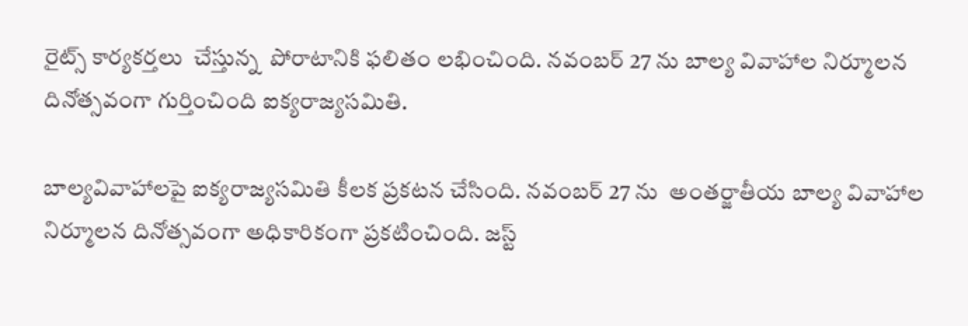రైట్స్ కార్యకర్తలు  చేస్తున్న  పోరాటానికి ఫలితం లభించింది. నవంబర్ 27 ను బాల్య వివాహాల నిర్మూలన దినోత్సవంగా గుర్తించింది ఐక్యరాజ్యసమితి.

బాల్యవివాహాలపై ఐక్యరాజ్యసమితి కీలక ప్రకటన చేసింది. నవంబర్ 27 ను  అంతర్జాతీయ బాల్య వివాహాల నిర్మూలన దినోత్సవంగా అధికారికంగా ప్రకటించింది. జస్ట్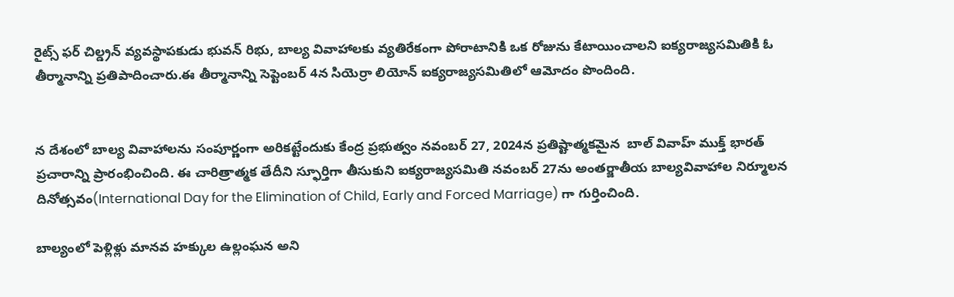రైట్స్ ఫర్ చిల్డ్రన్ వ్యవస్థాపకుడు భువన్ రిభు, బాల్య వివాహాలకు వ్యతిరేకంగా పోరాటానికి ఒక రోజును కేటాయించాలని ఐక్యరాజ్యసమితికి ఓ తీర్మానాన్ని ప్రతిపాదించారు.ఈ తీర్మానాన్ని సెప్టెంబర్ 4న సియెర్రా లియోన్ ఐక్యరాజ్యసమితిలో ఆమోదం పొందింది.


న దేశంలో బాల్య వివాహాలను సంపూర్ణంగా అరికట్టేందుకు కేంద్ర ప్రభుత్వం నవంబర్ 27, 2024న ప్రతిష్టాత్మకమైన  బాల్ వివాహ్ ముక్త్ భారత్ ప్రచారాన్ని ప్రారంభించింది. ఈ చారిత్రాత్మక తేదీని స్ఫూర్తిగా తీసుకుని ఐక్యరాజ్యసమితి నవంబర్ 27ను అంతర్జాతీయ బాల్యవివాహాల నిర్మూలన దినోత్సవం(International Day for the Elimination of Child, Early and Forced Marriage) గా గుర్తించింది.

బాల్యంలో పెళ్లిళ్లు మానవ హక్కుల ఉల్లంఘన అని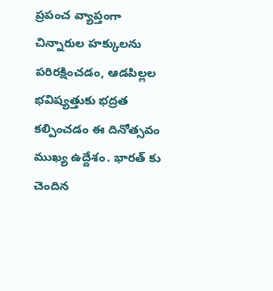ప్రపంచ వ్యాప్తంగా చిన్నారుల హక్కులను పరిరక్షించడం, ఆడపిల్లల భవిష్యత్తుకు భద్రత కల్పించడం ఈ దినోత్సవం ముఖ్య ఉద్దేశం. భారత్ కు చెందిన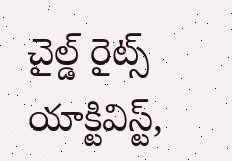చైల్డ్ రైట్స్ యాక్టివిస్ట్,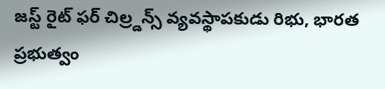జస్ట్ రైట్ ఫర్ చిల్ర్డన్స్ వ్యవస్థాపకుడు రిభు, భారత ప్రభుత్వం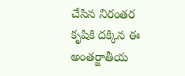చేసిన నిరంతర కృషికి దక్కిన ఈ అంతర్జాతీయ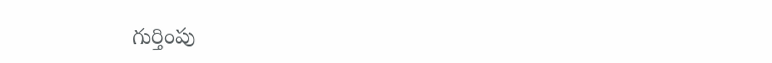గుర్తింపు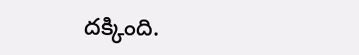దక్కింది.